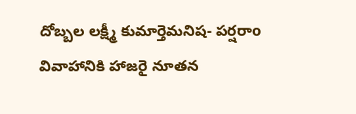దోబ్బల లక్ష్మీ కుమార్తెమనిష- పర్షరాo వివాహానికి హాజరై నూతన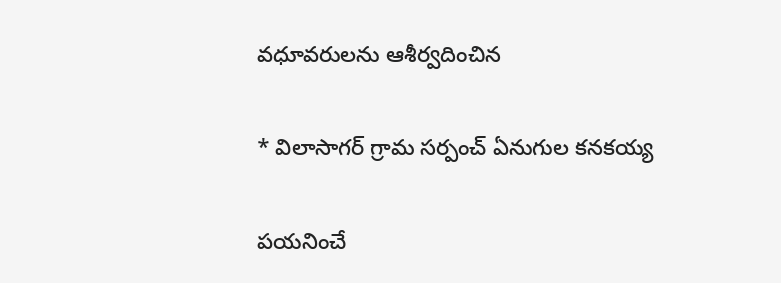వధూవరులను ఆశీర్వదించిన

* విలాసాగర్ గ్రామ సర్పంచ్ ఏనుగుల కనకయ్య

పయనించే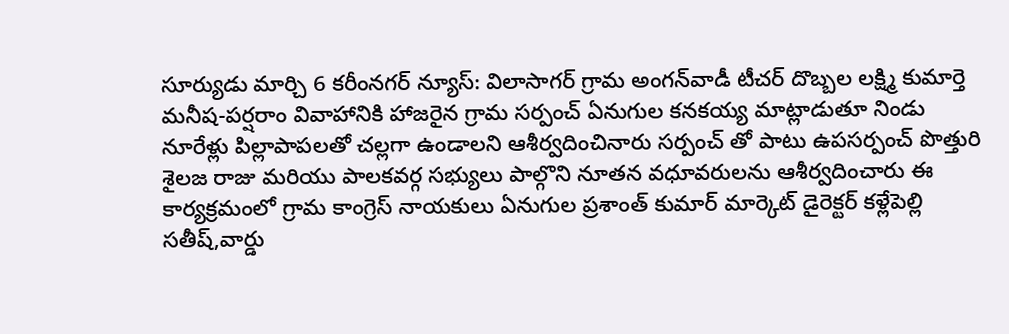సూర్యుడు మార్చి 6 కరీంనగర్ న్యూస్: విలాసాగర్ గ్రామ అంగన్‌వాడీ టీచర్ దొబ్బల లక్ష్మి కుమార్తె మనీష-పర్షరాం వివాహానికి హాజరైన గ్రామ సర్పంచ్ ఏనుగుల కనకయ్య మాట్లాడుతూ నిండు నూరేళ్లు పిల్లాపాపలతో చల్లగా ఉండాలని ఆశీర్వదించినారు సర్పంచ్ తో పాటు ఉపసర్పంచ్ పొత్తురి శైలజ రాజు మరియు పాలకవర్గ సభ్యులు పాల్గొని నూతన వధూవరులను ఆశీర్వదించారు ఈ కార్యక్రమంలో గ్రామ కాంగ్రెస్ నాయకులు ఏనుగుల ప్రశాంత్ కుమార్ మార్కెట్ డైరెక్టర్ కళ్లేపెల్లి సతీష్,వార్డు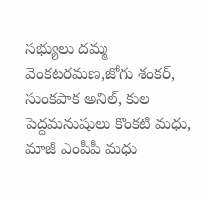సభ్యులు దమ్మ వెంకటరమణ,జోగు శంకర్, సుంకపాక అనిల్, కుల పెద్దమనుషులు కొంకటి మధు, మాజీ ఎంపీపీ మధు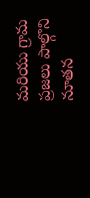మరియు గ్రామ ప్రజలు పాల్గొని నూతన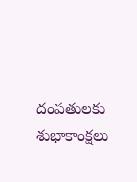దంపతులకు శుభాకాంక్షలు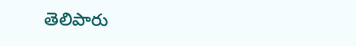తెలిపారు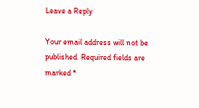Leave a Reply

Your email address will not be published. Required fields are marked *